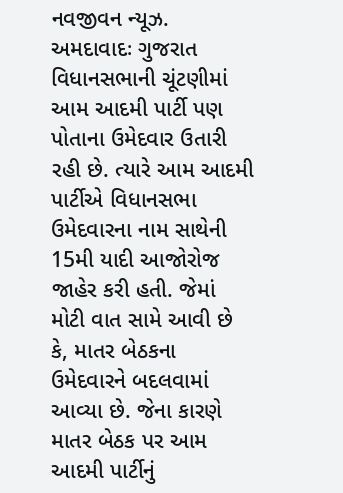નવજીવન ન્યૂઝ. અમદાવાદઃ ગુજરાત વિધાનસભાની ચૂંટણીમાં આમ આદમી પાર્ટી પણ પોતાના ઉમેદવાર ઉતારી રહી છે. ત્યારે આમ આદમી પાર્ટીએ વિધાનસભા ઉમેદવારના નામ સાથેની 15મી યાદી આજોરોજ જાહેર કરી હતી. જેમાં મોટી વાત સામે આવી છે કે, માતર બેઠકના ઉમેદવારને બદલવામાં આવ્યા છે. જેના કારણે માતર બેઠક પર આમ આદમી પાર્ટીનું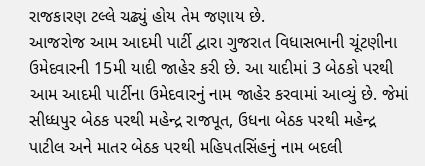રાજકારણ ટલ્લે ચઢ્યું હોય તેમ જણાય છે.
આજરોજ આમ આદમી પાર્ટી દ્વારા ગુજરાત વિધાસભાની ચૂંટણીના ઉમેદવારની 15મી યાદી જાહેર કરી છે. આ યાદીમાં 3 બેઠકો પરથી આમ આદમી પાર્ટીના ઉમેદવારનું નામ જાહેર કરવામાં આવ્યું છે. જેમાં સીધ્ધપુર બેઠક પરથી મહેન્દ્ર રાજપૂત, ઉધના બેઠક પરથી મહેન્દ્ર પાટીલ અને માતર બેઠક પરથી મહિપતસિંહનું નામ બદલી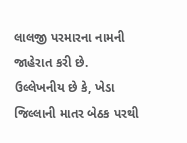લાલજી પરમારના નામની જાહેરાત કરી છે.
ઉલ્લેખનીય છે કે, ખેડા જિલ્લાની માતર બેઠક પરથી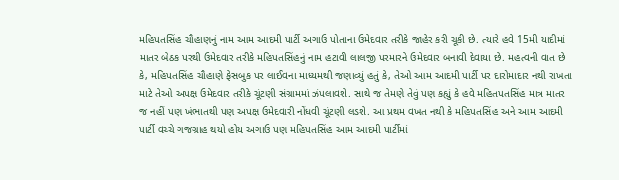મહિપતસિંહ ચૌહાણનું નામ આમ આદમી પાર્ટી અગાઉ પોતાના ઉમેદવાર તરીકે જાહેર કરી ચૂકી છે. ત્યારે હવે 15મી યાદીમાં માતર બેઠક પરથી ઉમેદવાર તરીકે મહિપતસિંહનું નામ હટાવી લાલજી પરમારને ઉમેદવાર બનાવી દેવાયા છે. મહત્વની વાત છે કે, મહિપતસિંહ ચૌહાણે ફેસબુક પર લાઈવના માધ્યમથી જણાવ્યું હતું કે, તેઓ આમ આદમી પાર્ટી પર દારોમાદાર નથી રાખતા માટે તેઓ અપક્ષ ઉમેદવાર તરીકે ચૂંટણી સંગ્રામમાં ઝંપલાવશે. સાથે જ તેમણે તેવું પણ કહ્યું કે હવે મહિતપતસિંહ માત્ર માતર જ નહીં પણ ખંભાતથી પણ અપક્ષ ઉમેદવારી નોંધવી ચૂંટણી લડશે. આ પ્રથમ વખત નથી કે મહિપતસિંહ અને આમ આદમી પાર્ટી વચ્ચે ગજગ્રાહ થયો હોય અગાઉ પણ મહિપતસિંહ આમ આદમી પાર્ટીમાં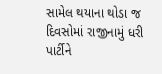સામેલ થયાના થોડા જ દિવસોમાં રાજીનામું ધરી પાર્ટીને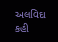અલવિદા કહી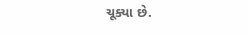ચૂક્યા છે.